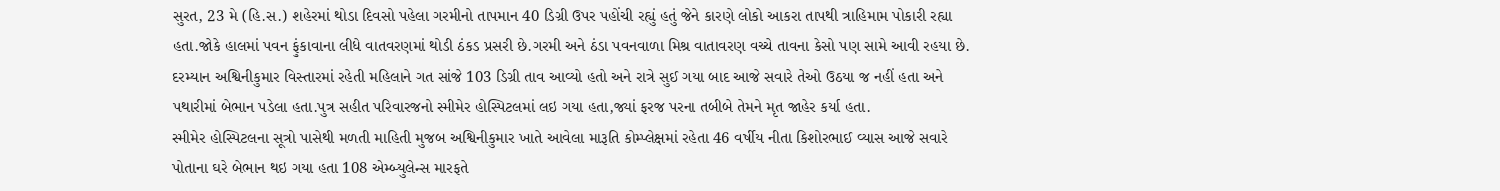સુરત, 23 મે (હિ.સ.) શહેરમાં થોડા દિવસો પહેલા ગરમીનો તાપમાન 40 ડિગ્રી ઉપર પહોંચી રહ્યું હતું જેને કારણે લોકો આકરા તાપથી ત્રાહિમામ પોકારી રહ્યા હતા.જોકે હાલમાં પવન ફુંકાવાના લીધે વાતવરણમાં થોડી ઠંકડ પ્રસરી છે.ગરમી અને ઠંડા પવનવાળા મિશ્ર વાતાવરણ વચ્ચે તાવના કેસો પણ સામે આવી રહયા છે.
દરમ્યાન અશ્વિનીકુમાર વિસ્તારમાં રહેતી મહિલાને ગત સાંજે 103 ડિગ્રી તાવ આવ્યો હતો અને રાત્રે સુઈ ગયા બાદ આજે સવારે તેઓ ઉઠયા જ નહીં હતા અને પથારીમાં બેભાન પડેલા હતા.પુત્ર સહીત પરિવારજનો સ્મીમેર હોસ્પિટલમાં લઇ ગયા હતા,જ્યાં ફરજ પરના તબીબે તેમને મૃત જાહેર કર્યા હતા.
સ્મીમેર હોસ્પિટલના સૂત્રો પાસેથી મળતી માહિતી મુજબ અશ્વિનીકુમાર ખાતે આવેલા મારૂતિ કોમ્પ્લેક્ષમાં રહેતા 46 વર્ષીય નીતા કિશોરભાઈ વ્યાસ આજે સવારે પોતાના ઘરે બેભાન થઇ ગયા હતા 108 એમ્બ્યુલેન્સ મારફતે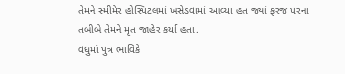તેમને સ્મીમેર હોસ્પિટલમાં ખસેડવામાં આવ્યા હત જ્યાં ફરજ પરના તબીબે તેમને મૃત જાહેર કર્યા હતા.
વધુમાં પુત્ર ભાવિકે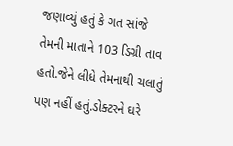જણાવ્યું હતું કે ગત સાંજે તેમની માતાને 103 ડિગ્રી તાવ હતો.જેને લીધે તેમનાથી ચલાતું પણ નહીં હતું.ડોક્ટરને ઘરે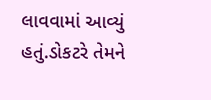લાવવામાં આવ્યું હતું.ડોકટરે તેમને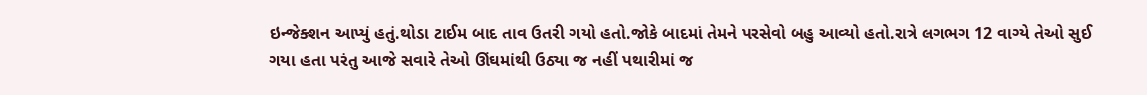ઇન્જેક્શન આપ્યું હતું.થોડા ટાઈમ બાદ તાવ ઉતરી ગયો હતો.જોકે બાદમાં તેમને પરસેવો બહુ આવ્યો હતો.રાત્રે લગભગ 12 વાગ્યે તેઓ સુઈ ગયા હતા પરંતુ આજે સવારે તેઓ ઊંઘમાંથી ઉઠ્યા જ નહીં પથારીમાં જ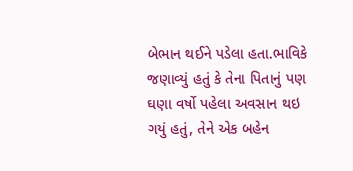બેભાન થઈને પડેલા હતા.ભાવિકે જણાવ્યું હતું કે તેના પિતાનું પણ ઘણા વર્ષો પહેલા અવસાન થઇ ગયું હતું, તેને એક બહેન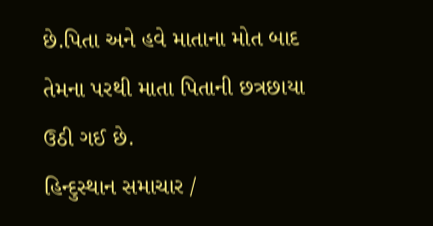છે.પિતા અને હવે માતાના મોત બાદ તેમના પરથી માતા પિતાની છત્રછાયા ઉઠી ગઈ છે.
હિન્દુસ્થાન સમાચાર /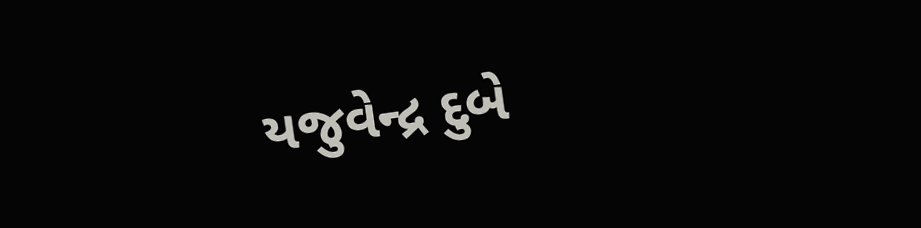યજુવેન્દ્ર દુબે